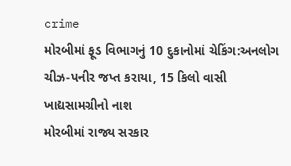crime
મોરબીમાં ફૂડ વિભાગનું 10 દુકાનોમાં ચેકિંગ:અનલોગ ચીઝ-પનીર જપ્ત કરાયા, 15 કિલો વાસી ખાદ્યસામગ્રીનો નાશ
મોરબીમાં રાજ્ય સરકાર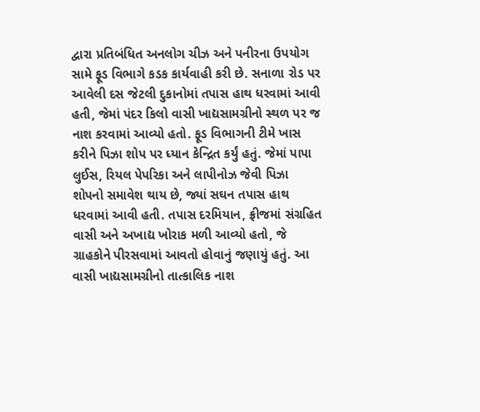દ્વારા પ્રતિબંધિત અનલોગ ચીઝ અને પનીરના ઉપયોગ સામે ફૂડ વિભાગે કડક કાર્યવાહી કરી છે. સનાળા રોડ પર આવેલી દસ જેટલી દુકાનોમાં તપાસ હાથ ધરવામાં આવી હતી, જેમાં પંદર કિલો વાસી ખાદ્યસામગ્રીનો સ્થળ પર જ નાશ કરવામાં આવ્યો હતો. ફૂડ વિભાગની ટીમે ખાસ કરીને પિઝા શોપ પર ધ્યાન કેન્દ્રિત કર્યું હતું. જેમાં પાપા લુઈસ, રિયલ પેપરિકા અને લાપીનોઝ જેવી પિઝા શોપનો સમાવેશ થાય છે, જ્યાં સઘન તપાસ હાથ ધરવામાં આવી હતી. તપાસ દરમિયાન, ફ્રીજમાં સંગ્રહિત વાસી અને અખાદ્ય ખોરાક મળી આવ્યો હતો, જે ગ્રાહકોને પીરસવામાં આવતો હોવાનું જણાયું હતું. આ વાસી ખાદ્યસામગ્રીનો તાત્કાલિક નાશ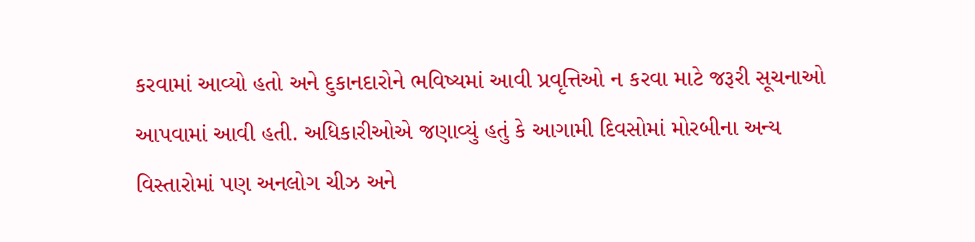કરવામાં આવ્યો હતો અને દુકાનદારોને ભવિષ્યમાં આવી પ્રવૃત્તિઓ ન કરવા માટે જરૂરી સૂચનાઓ આપવામાં આવી હતી. અધિકારીઓએ જણાવ્યું હતું કે આગામી દિવસોમાં મોરબીના અન્ય વિસ્તારોમાં પણ અનલોગ ચીઝ અને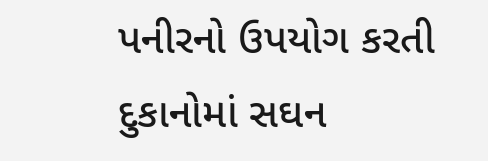પનીરનો ઉપયોગ કરતી દુકાનોમાં સઘન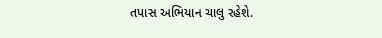તપાસ અભિયાન ચાલુ રહેશે.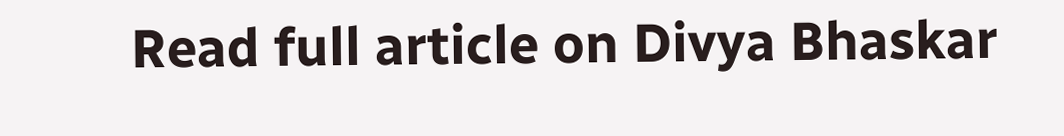Read full article on Divya Bhaskar